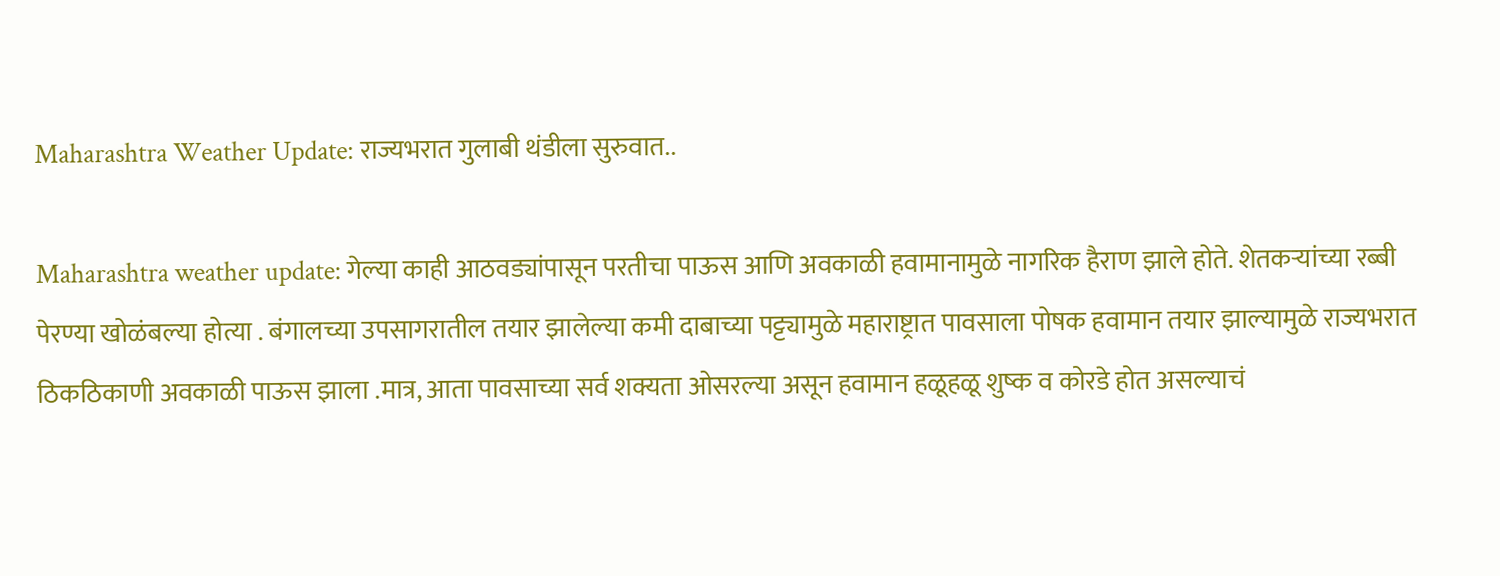Maharashtra Weather Update: राज्यभरात गुलाबी थंडीला सुरुवात..

Maharashtra weather update: गेल्या काही आठवड्यांपासून परतीचा पाऊस आणि अवकाळी हवामानामुळे नागरिक हैराण झाले होते. शेतकऱ्यांच्या रब्बी पेरण्या खोळंबल्या होत्या . बंगालच्या उपसागरातील तयार झालेल्या कमी दाबाच्या पट्ट्यामुळे महाराष्ट्रात पावसाला पोषक हवामान तयार झाल्यामुळे राज्यभरात ठिकठिकाणी अवकाळी पाऊस झाला .मात्र, आता पावसाच्या सर्व शक्यता ओसरल्या असून हवामान हळूहळू शुष्क व कोरडे होत असल्याचं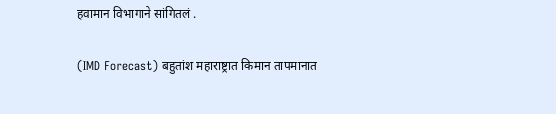हवामान विभागाने सांगितलं .

(IMD Forecast) बहुतांश महाराष्ट्रात किमान तापमानात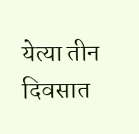येत्या तीन दिवसात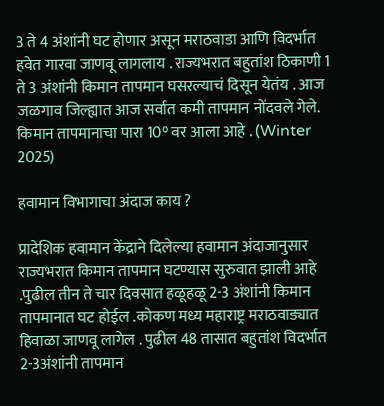3 ते 4 अंशांनी घट होणार असून मराठवाडा आणि विदर्भात हवेत गारवा जाणवू लागलाय . राज्यभरात बहुतांश ठिकाणी 1 ते 3 अंशांनी किमान तापमान घसरल्याचं दिसून येतंय . आज जळगाव जिल्ह्यात आज सर्वात कमी तापमान नोंदवले गेले. किमान तापमानाचा पारा 10° वर आला आहे . (Winter 2025)

हवामान विभागाचा अंदाज काय ?

प्रादेशिक हवामान केंद्राने दिलेल्या हवामान अंदाजानुसार राज्यभरात किमान तापमान घटण्यास सुरुवात झाली आहे .पुढील तीन ते चार दिवसात हळूहळू 2-3 अंशांनी किमान तापमानात घट होईल .कोकण मध्य महाराष्ट्र मराठवाड्यात हिवाळा जाणवू लागेल . पुढील 48 तासात बहुतांश विदर्भात 2-3अंशांनी तापमान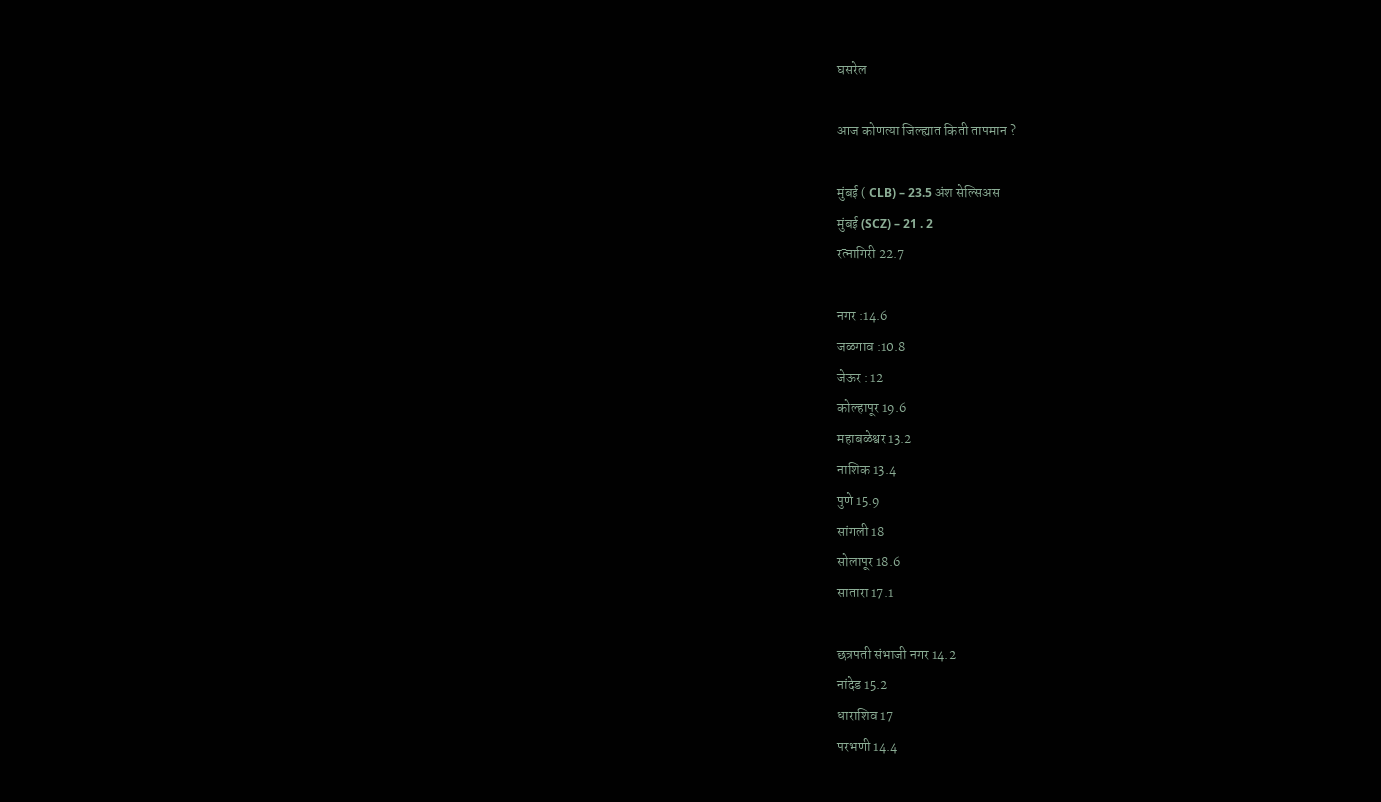घसरेल

आज कोणत्या जिल्ह्यात किती तापमान ?

मुंबई ( CLB) – 23.5 अंश सेल्सिअस
मुंबई (SCZ) – 21 . 2
रत्नागिरी 22.7

नगर :14.6
जळगाव :10.8
जेऊर : 12
कोल्हापूर 19.6
महाबळेश्वर 13.2
नाशिक 13.4
पुणे 15.9
सांगली 18
सोलापूर 18.6
सातारा 17.1

छत्रपती संभाजी नगर 14.2
नांदेड 15.2
धाराशिव 17
परभणी 14.4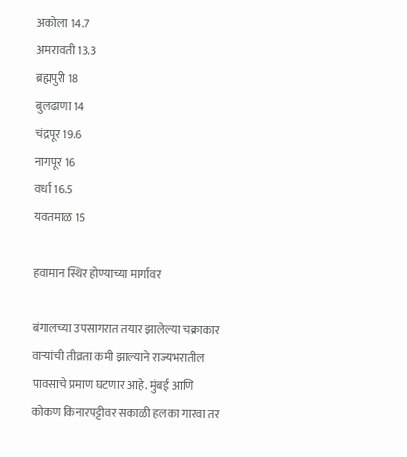अकोला 14.7
अमरावती 13.3
ब्रह्मपुरी 18
बुलढाणा 14
चंद्रपूर 19.6
नागपूर 16
वर्धा 16.5
यवतमाळ 15

हवामान स्थिर होण्याच्या मार्गावर

बंगालच्या उपसागरात तयार झालेल्या चक्राकार वाऱ्यांची तीव्रता कमी झाल्याने राज्यभरातील पावसाचे प्रमाण घटणार आहे. मुंबई आणि कोकण किनारपट्टीवर सकाळी हलका गारवा तर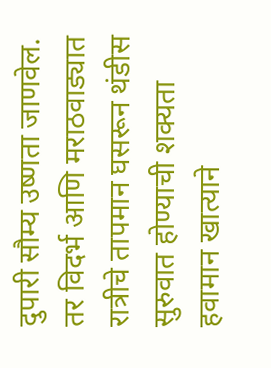दुपारी सौम्य उष्णता जाणवेल. तर विदर्भ आणि मराठवाड्यात रात्रीचे तापमान घसरून थंडीस सुरुवात होण्याची शक्यता हवामान खात्याने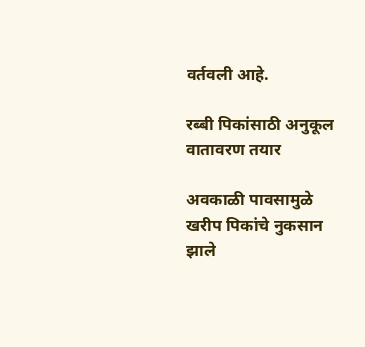वर्तवली आहे.

रब्बी पिकांसाठी अनुकूल वातावरण तयार

अवकाळी पावसामुळे खरीप पिकांचे नुकसान झाले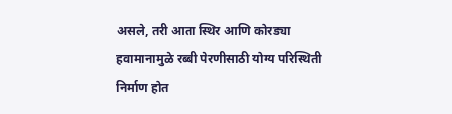असले, तरी आता स्थिर आणि कोरड्या हवामानामुळे रब्बी पेरणीसाठी योग्य परिस्थिती निर्माण होत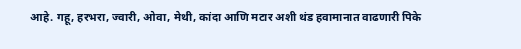आहे. गहू, हरभरा, ज्वारी, ओवा, मेथी, कांदा आणि मटार अशी थंड हवामानात वाढणारी पिके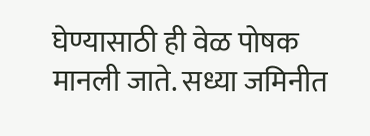घेण्यासाठी ही वेळ पोषक मानली जाते. सध्या जमिनीत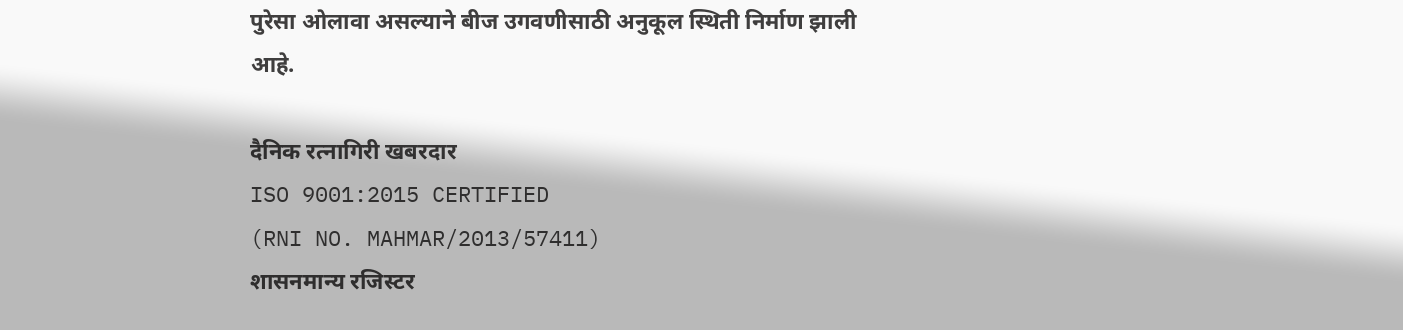पुरेसा ओलावा असल्याने बीज उगवणीसाठी अनुकूल स्थिती निर्माण झाली आहे.

दैनिक रत्नागिरी खबरदार
ISO 9001:2015 CERTIFIED
(RNI NO. MAHMAR/2013/57411)
शासनमान्य रजिस्टर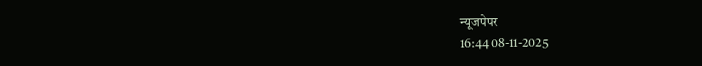न्यूजपेपर
16:44 08-11-2025